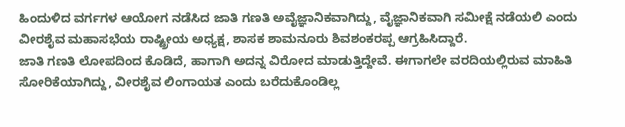ಹಿಂದುಳಿದ ವರ್ಗಗಳ ಆಯೋಗ ನಡೆಸಿದ ಜಾತಿ ಗಣತಿ ಅವೈಜ್ಞಾನಿಕವಾಗಿದ್ದು, ವೈಜ್ಞಾನಿಕವಾಗಿ ಸಮೀಕ್ಷೆ ನಡೆಯಲಿ ಎಂದು ವೀರಶೈವ ಮಹಾಸಭೆಯ ರಾಷ್ಟ್ರೀಯ ಅಧ್ಯಕ್ಷ, ಶಾಸಕ ಶಾಮನೂರು ಶಿವಶಂಕರಪ್ಪ ಆಗ್ರಹಿಸಿದ್ದಾರೆ.
ಜಾತಿ ಗಣತಿ ಲೋಪದಿಂದ ಕೊಡಿದೆ, ಹಾಗಾಗಿ ಅದನ್ನ ವಿರೋದ ಮಾಡುತ್ತಿದ್ದೇವೆ. ಈಗಾಗಲೇ ವರದಿಯಲ್ಲಿರುವ ಮಾಹಿತಿ ಸೋರಿಕೆಯಾಗಿದ್ದು, ವೀರಶೈವ ಲಿಂಗಾಯತ ಎಂದು ಬರೆದುಕೊಂಡಿಲ್ಲ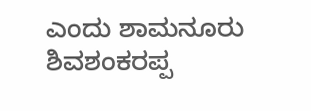ಎಂದು ಶಾಮನೂರು ಶಿವಶಂಕರಪ್ಪ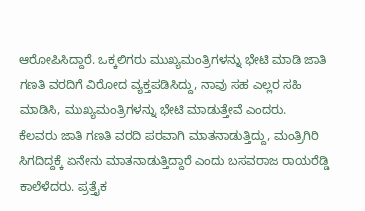ಆರೋಪಿಸಿದ್ದಾರೆ. ಒಕ್ಕಲಿಗರು ಮುಖ್ಯಮಂತ್ರಿಗಳನ್ನು ಭೇಟಿ ಮಾಡಿ ಜಾತಿ ಗಣತಿ ವರದಿಗೆ ವಿರೋದ ವ್ಯಕ್ತಪಡಿಸಿದ್ದು, ನಾವು ಸಹ ಎಲ್ಲರ ಸಹಿ ಮಾಡಿಸಿ, ಮುಖ್ಯಮಂತ್ರಿಗಳನ್ನು ಭೇಟಿ ಮಾಡುತ್ತೇವೆ ಎಂದರು.
ಕೆಲವರು ಜಾತಿ ಗಣತಿ ವರದಿ ಪರವಾಗಿ ಮಾತನಾಡುತ್ತಿದ್ದು, ಮಂತ್ರಿಗಿರಿ ಸಿಗದಿದ್ದಕ್ಕೆ ಏನೇನು ಮಾತನಾಡುತ್ತಿದ್ದಾರೆ ಎಂದು ಬಸವರಾಜ ರಾಯರೆಡ್ಡಿ ಕಾಲೆಳೆದರು. ಪ್ರತ್ತೈಕ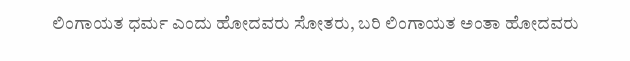ಲಿಂಗಾಯತ ಧರ್ಮ ಎಂದು ಹೋದವರು ಸೋತರು, ಬರಿ ಲಿಂಗಾಯತ ಅಂತಾ ಹೋದವರು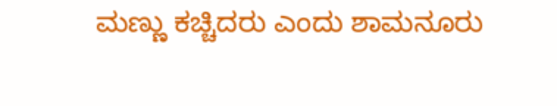ಮಣ್ಣು ಕಚ್ಚಿದರು ಎಂದು ಶಾಮನೂರು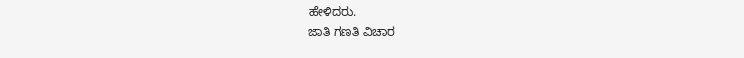ಹೇಳಿದರು.
ಜಾತಿ ಗಣತಿ ವಿಚಾರ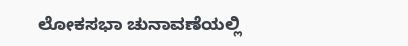ಲೋಕಸಭಾ ಚುನಾವಣೆಯಲ್ಲಿ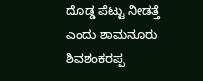ದೊಡ್ಡ ಪೆಟ್ಟು ನೀಡತ್ತೆ ಎಂದು ಶಾಮನೂರು ಶಿವಶಂಕರಪ್ಪ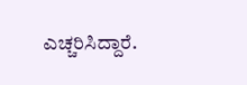ಎಚ್ಚರಿಸಿದ್ದಾರೆ.